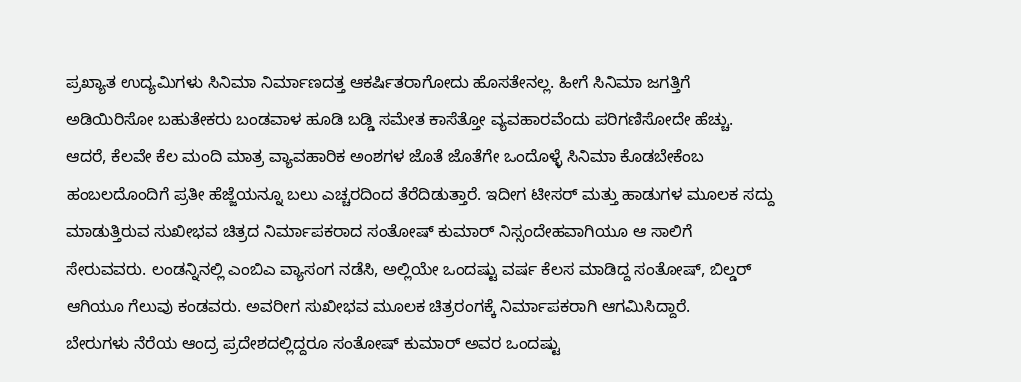ಪ್ರಖ್ಯಾತ ಉದ್ಯಮಿಗಳು ಸಿನಿಮಾ ನಿರ್ಮಾಣದತ್ತ ಆಕರ್ಷಿತರಾಗೋದು ಹೊಸತೇನಲ್ಲ. ಹೀಗೆ ಸಿನಿಮಾ ಜಗತ್ತಿಗೆ ಅಡಿಯಿರಿಸೋ ಬಹುತೇಕರು ಬಂಡವಾಳ ಹೂಡಿ ಬಡ್ಡಿ ಸಮೇತ ಕಾಸೆತ್ತೋ ವ್ಯವಹಾರವೆಂದು ಪರಿಗಣಿಸೋದೇ ಹೆಚ್ಚು. ಆದರೆ, ಕೆಲವೇ ಕೆಲ ಮಂದಿ ಮಾತ್ರ ವ್ಯಾವಹಾರಿಕ ಅಂಶಗಳ ಜೊತೆ ಜೊತೆಗೇ ಒಂದೊಳ್ಳೆ ಸಿನಿಮಾ ಕೊಡಬೇಕೆಂಬ ಹಂಬಲದೊಂದಿಗೆ ಪ್ರತೀ ಹೆಜ್ಜೆಯನ್ನೂ ಬಲು ಎಚ್ಚರದಿಂದ ತೆರೆದಿಡುತ್ತಾರೆ. ಇದೀಗ ಟೀಸರ್ ಮತ್ತು ಹಾಡುಗಳ ಮೂಲಕ ಸದ್ದು ಮಾಡುತ್ತಿರುವ ಸುಖೀಭವ ಚಿತ್ರದ ನಿರ್ಮಾಪಕರಾದ ಸಂತೋಷ್ ಕುಮಾರ್ ನಿಸ್ಸಂದೇಹವಾಗಿಯೂ ಆ ಸಾಲಿಗೆ ಸೇರುವವರು. ಲಂಡನ್ನಿನಲ್ಲಿ ಎಂಬಿಎ ವ್ಯಾಸಂಗ ನಡೆಸಿ, ಅಲ್ಲಿಯೇ ಒಂದಷ್ಟು ವರ್ಷ ಕೆಲಸ ಮಾಡಿದ್ದ ಸಂತೋಷ್, ಬಿಲ್ಡರ್ ಆಗಿಯೂ ಗೆಲುವು ಕಂಡವರು. ಅವರೀಗ ಸುಖೀಭವ ಮೂಲಕ ಚಿತ್ರರಂಗಕ್ಕೆ ನಿರ್ಮಾಪಕರಾಗಿ ಆಗಮಿಸಿದ್ದಾರೆ.
ಬೇರುಗಳು ನೆರೆಯ ಆಂದ್ರ ಪ್ರದೇಶದಲ್ಲಿದ್ದರೂ ಸಂತೋಷ್ ಕುಮಾರ್ ಅವರ ಒಂದಷ್ಟು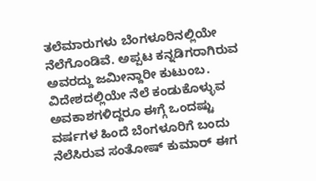ತಲೆಮಾರುಗಳು ಬೆಂಗಳೂರಿನಲ್ಲಿಯೇ ನೆಲೆಗೊಂಡಿವೆ. ಅಪ್ಪಟ ಕನ್ನಡಿಗರಾಗಿರುವ ಅವರದ್ದು ಜಮೀನ್ದಾರೀ ಕುಟುಂಬ. ವಿದೇಶದಲ್ಲಿಯೇ ನೆಲೆ ಕಂಡುಕೊಳ್ಳುವ ಅವಕಾಶಗಳಿದ್ದರೂ ಈಗ್ಗೆ ಒಂದಷ್ಟು ವರ್ಷಗಳ ಹಿಂದೆ ಬೆಂಗಳೂರಿಗೆ ಬಂದು ನೆಲೆಸಿರುವ ಸಂತೋಷ್ ಕುಮಾರ್ ಈಗ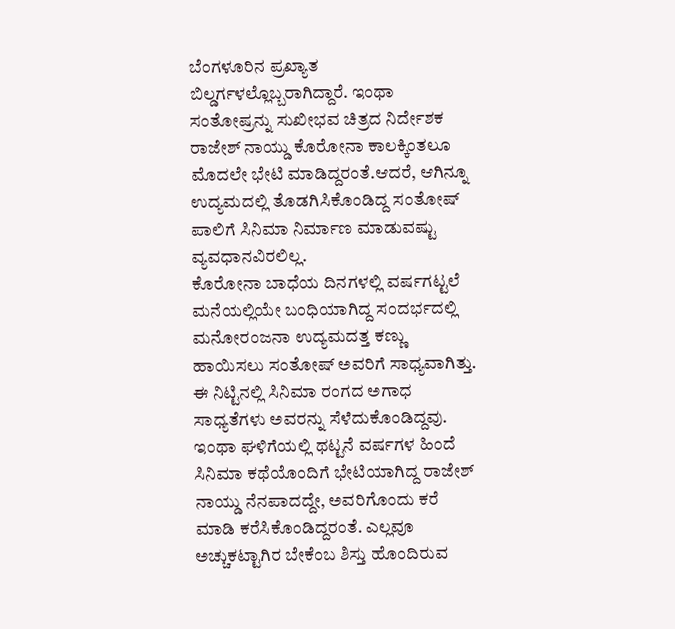ಬೆಂಗಳೂರಿನ ಪ್ರಖ್ಯಾತ ಬಿಲ್ಡರ್ಗಳಲ್ಲೊಬ್ಬರಾಗಿದ್ದಾರೆ. ಇಂಥಾ ಸಂತೋಷ್ರನ್ನು ಸುಖೀಭವ ಚಿತ್ರದ ನಿರ್ದೇಶಕ ರಾಜೇಶ್ ನಾಯ್ಡು ಕೊರೋನಾ ಕಾಲಕ್ಕಿಂತಲೂ ಮೊದಲೇ ಭೇಟಿ ಮಾಡಿದ್ದರಂತೆ.ಆದರೆ, ಆಗಿನ್ನೂ ಉದ್ಯಮದಲ್ಲಿ ತೊಡಗಿಸಿಕೊಂಡಿದ್ದ ಸಂತೋಷ್ ಪಾಲಿಗೆ ಸಿನಿಮಾ ನಿರ್ಮಾಣ ಮಾಡುವಷ್ಟು ವ್ಯವಧಾನವಿರಲಿಲ್ಲ.
ಕೊರೋನಾ ಬಾಧೆಯ ದಿನಗಳಲ್ಲಿ ವರ್ಷಗಟ್ಟಲೆ ಮನೆಯಲ್ಲಿಯೇ ಬಂಧಿಯಾಗಿದ್ದ ಸಂದರ್ಭದಲ್ಲಿ ಮನೋರಂಜನಾ ಉದ್ಯಮದತ್ತ ಕಣ್ಣು ಹಾಯಿಸಲು ಸಂತೋಷ್ ಅವರಿಗೆ ಸಾಧ್ಯವಾಗಿತ್ತು. ಈ ನಿಟ್ಟಿನಲ್ಲಿ ಸಿನಿಮಾ ರಂಗದ ಅಗಾಧ ಸಾಧ್ಯತೆಗಳು ಅವರನ್ನು ಸೆಳೆದುಕೊಂಡಿದ್ದವು. ಇಂಥಾ ಘಳಿಗೆಯಲ್ಲಿ ಥಟ್ಟನೆ ವರ್ಷಗಳ ಹಿಂದೆ ಸಿನಿಮಾ ಕಥೆಯೊಂದಿಗೆ ಭೇಟಿಯಾಗಿದ್ದ ರಾಜೇಶ್ ನಾಯ್ಡು ನೆನಪಾದದ್ದೇ, ಅವರಿಗೊಂದು ಕರೆ ಮಾಡಿ ಕರೆಸಿಕೊಂಡಿದ್ದರಂತೆ. ಎಲ್ಲವೂ ಅಚ್ಚುಕಟ್ಟಾಗಿರ ಬೇಕೆಂಬ ಶಿಸ್ತು ಹೊಂದಿರುವ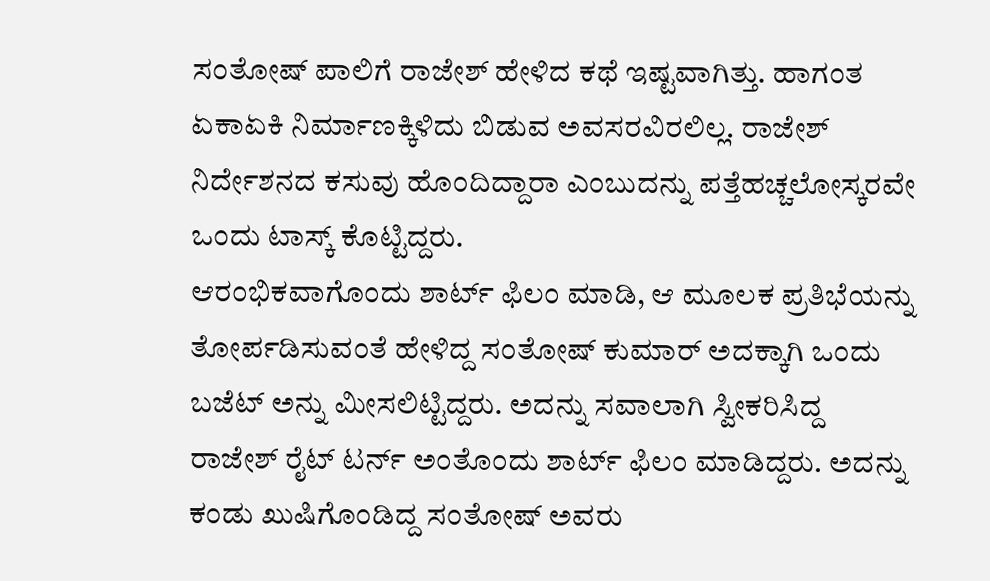ಸಂತೋಷ್ ಪಾಲಿಗೆ ರಾಜೇಶ್ ಹೇಳಿದ ಕಥೆ ಇಷ್ಟವಾಗಿತ್ತು. ಹಾಗಂತ ಏಕಾಏಕಿ ನಿರ್ಮಾಣಕ್ಕಿಳಿದು ಬಿಡುವ ಅವಸರವಿರಲಿಲ್ಲ. ರಾಜೇಶ್ ನಿರ್ದೇಶನದ ಕಸುವು ಹೊಂದಿದ್ದಾರಾ ಎಂಬುದನ್ನು ಪತ್ತೆಹಚ್ಚಲೋಸ್ಕರವೇ ಒಂದು ಟಾಸ್ಕ್ ಕೊಟ್ಟಿದ್ದರು.
ಆರಂಭಿಕವಾಗೊಂದು ಶಾರ್ಟ್ ಫಿಲಂ ಮಾಡಿ, ಆ ಮೂಲಕ ಪ್ರತಿಭೆಯನ್ನು ತೋರ್ಪಡಿಸುವಂತೆ ಹೇಳಿದ್ದ ಸಂತೋಷ್ ಕುಮಾರ್ ಅದಕ್ಕಾಗಿ ಒಂದು ಬಜೆಟ್ ಅನ್ನು ಮೀಸಲಿಟ್ಟಿದ್ದರು. ಅದನ್ನು ಸವಾಲಾಗಿ ಸ್ವೀಕರಿಸಿದ್ದ ರಾಜೇಶ್ ರೈಟ್ ಟರ್ನ್ ಅಂತೊಂದು ಶಾರ್ಟ್ ಫಿಲಂ ಮಾಡಿದ್ದರು. ಅದನ್ನು ಕಂಡು ಖುಷಿಗೊಂಡಿದ್ದ ಸಂತೋಷ್ ಅವರು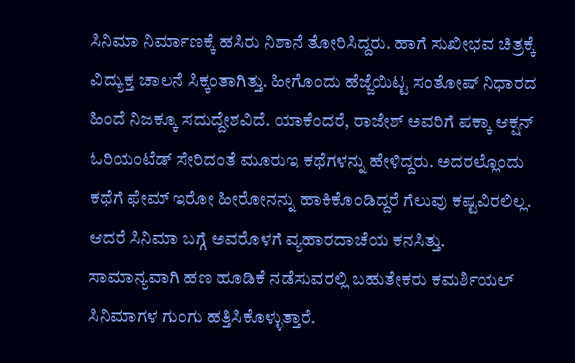ಸಿನಿಮಾ ನಿರ್ಮಾಣಕ್ಕೆ ಹಸಿರು ನಿಶಾನೆ ತೋರಿಸಿದ್ದರು. ಹಾಗೆ ಸುಖೀಭವ ಚಿತ್ರಕ್ಕೆ ವಿದ್ಯುಕ್ತ ಚಾಲನೆ ಸಿಕ್ಕಂತಾಗಿತ್ತು. ಹೀಗೊಂದು ಹೆಜ್ಜೆಯಿಟ್ಟ ಸಂತೋಷ್ ನಿಧಾರದ ಹಿಂದೆ ನಿಜಕ್ಕೂ ಸದುದ್ದೇಶವಿದೆ. ಯಾಕೆಂದರೆ, ರಾಜೇಶ್ ಅವರಿಗೆ ಪಕ್ಕಾ ಆಕ್ಷನ್ ಓರಿಯಂಟೆಡ್ ಸೇರಿದಂತೆ ಮೂರುಇ ಕಥೆಗಳನ್ನು ಹೇಳಿದ್ದರು. ಅದರಲ್ಲೊಂದು ಕಥೆಗೆ ಫೇಮ್ ಇರೋ ಹೀರೋನನ್ನು ಹಾಕಿಕೊಂಡಿದ್ದರೆ ಗೆಲುವು ಕಷ್ಟವಿರಲಿಲ್ಲ. ಆದರೆ ಸಿನಿಮಾ ಬಗ್ಗೆ ಅವರೊಳಗೆ ವ್ಯಹಾರದಾಚೆಯ ಕನಸಿತ್ತು.
ಸಾಮಾನ್ಯವಾಗಿ ಹಣ ಹೂಡಿಕೆ ನಡೆಸುವರಲ್ಲಿ ಬಹುತೇಕರು ಕಮರ್ಶಿಯಲ್ ಸಿನಿಮಾಗಳ ಗುಂಗು ಹತ್ತಿಸಿಕೊಳ್ಳುತ್ತಾರೆ.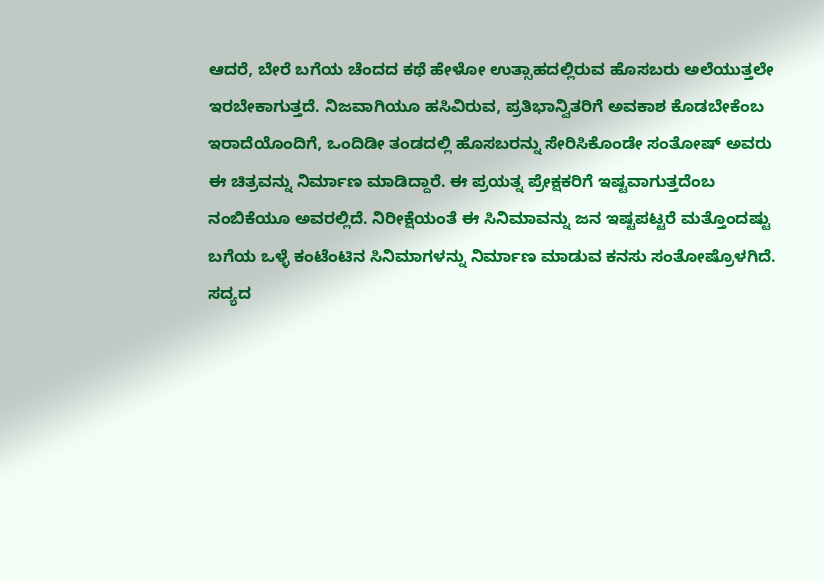ಆದರೆ, ಬೇರೆ ಬಗೆಯ ಚೆಂದದ ಕಥೆ ಹೇಳೋ ಉತ್ಸಾಹದಲ್ಲಿರುವ ಹೊಸಬರು ಅಲೆಯುತ್ತಲೇ ಇರಬೇಕಾಗುತ್ತದೆ. ನಿಜವಾಗಿಯೂ ಹಸಿವಿರುವ, ಪ್ರತಿಭಾನ್ವಿತರಿಗೆ ಅವಕಾಶ ಕೊಡಬೇಕೆಂಬ ಇರಾದೆಯೊಂದಿಗೆ, ಒಂದಿಡೀ ತಂಡದಲ್ಲಿ ಹೊಸಬರನ್ನು ಸೇರಿಸಿಕೊಂಡೇ ಸಂತೋಷ್ ಅವರು ಈ ಚಿತ್ರವನ್ನು ನಿರ್ಮಾಣ ಮಾಡಿದ್ದಾರೆ. ಈ ಪ್ರಯತ್ನ ಪ್ರೇಕ್ಷಕರಿಗೆ ಇಷ್ಟವಾಗುತ್ತದೆಂಬ ನಂಬಿಕೆಯೂ ಅವರಲ್ಲಿದೆ. ನಿರೀಕ್ಷೆಯಂತೆ ಈ ಸಿನಿಮಾವನ್ನು ಜನ ಇಷ್ಟಪಟ್ಟರೆ ಮತ್ತೊಂದಷ್ಟು ಬಗೆಯ ಒಳ್ಳೆ ಕಂಟೆಂಟಿನ ಸಿನಿಮಾಗಳನ್ನು ನಿರ್ಮಾಣ ಮಾಡುವ ಕನಸು ಸಂತೋಷ್ರೊಳಗಿದೆ. ಸದ್ಯದ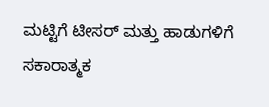ಮಟ್ಟಿಗೆ ಟೀಸರ್ ಮತ್ತು ಹಾಡುಗಳಿಗೆ ಸಕಾರಾತ್ಮಕ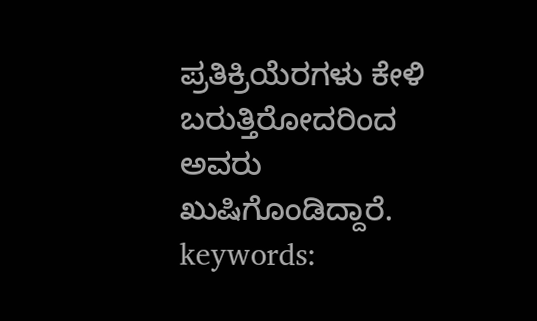ಪ್ರತಿಕ್ರಿಯೆರಗಳು ಕೇಳಿ ಬರುತ್ತಿರೋದರಿಂದ ಅವರು ಖುಷಿಗೊಂಡಿದ್ದಾರೆ.
keywords: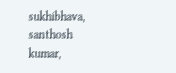sukhibhava, santhosh kumar,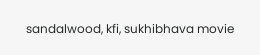sandalwood, kfi, sukhibhava movie